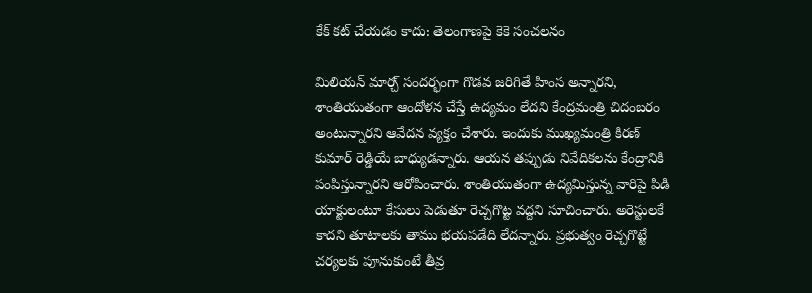కేక్ కట్ చేయడం కాదు: తెలంగాణపై కెకె సంచలనం

మిలియన్ మార్చ్ సందర్భంగా గొడవ జరిగితే హింస అన్నారని, శాంతియుతంగా ఆందోళన చేస్తే ఉద్యమం లేదని కేంద్రమంత్రి చిదంబరం అంటున్నారని ఆవేదన వ్యక్తం చేశారు. ఇందుకు ముఖ్యమంత్రి కిరణ్ కుమార్ రెడ్డియే బాధ్యుడన్నారు. ఆయన తప్పుడు నివేదికలను కేంద్రానికి పంపిస్తున్నారని ఆరోపించారు. శాంతియుతంగా ఉద్యమిస్తున్న వారిపై పిడి యాక్టులంటూ కేసులు పెడుతూ రెచ్చగొట్ట వద్దని సూచించారు. అరెస్టులకే కాదని తూటాలకు తాము భయపడేది లేదన్నారు. ప్రభుత్వం రెచ్చగొట్టే చర్యలకు పూనుకుంటే తీవ్ర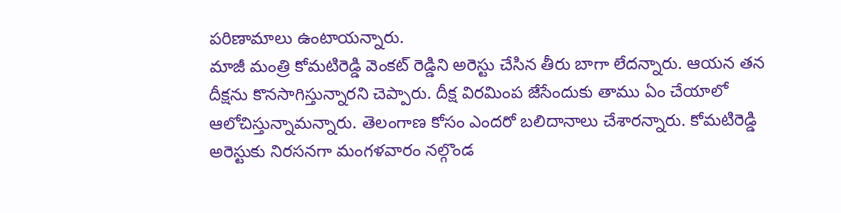పరిణామాలు ఉంటాయన్నారు.
మాజీ మంత్రి కోమటిరెడ్డి వెంకట్ రెడ్డిని అరెస్టు చేసిన తీరు బాగా లేదన్నారు. ఆయన తన దీక్షను కొనసాగిస్తున్నారని చెప్పారు. దీక్ష విరమింప జేసేందుకు తాము ఏం చేయాలో ఆలోచిస్తున్నామన్నారు. తెలంగాణ కోసం ఎందరో బలిదానాలు చేశారన్నారు. కోమటిరెడ్డి అరెస్టుకు నిరసనగా మంగళవారం నల్గొండ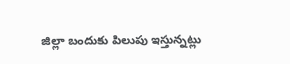జిల్లా బందుకు పిలుపు ఇస్తున్నట్లు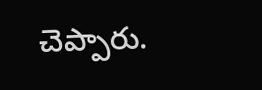చెప్పారు.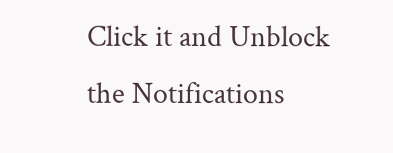Click it and Unblock the Notifications